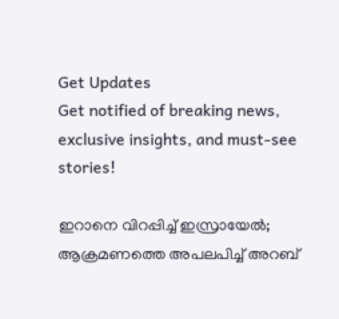Get Updates
Get notified of breaking news, exclusive insights, and must-see stories!

ഇറാനെ വിറപ്പിച്ച് ഇസ്രായേല്‍; ആക്രമണത്തെ അപലപിച്ച് അറബ്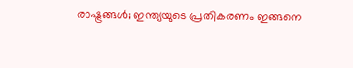രാഷ്ട്രങ്ങള്‍; ഇന്ത്യയുടെ പ്രതികരണം ഇങ്ങനെ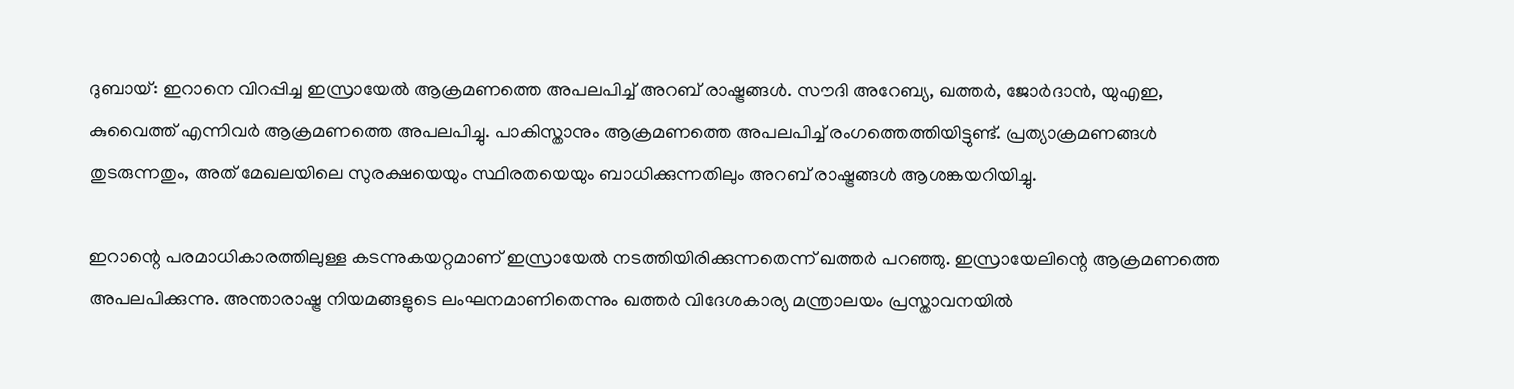ദുബായ്: ഇറാനെ വിറപ്പിച്ച ഇസ്രായേല്‍ ആക്രമണത്തെ അപലപിച്ച് അറബ് രാഷ്ട്രങ്ങള്‍. സൗദി അറേബ്യ, ഖത്തര്‍, ജോര്‍ദാന്‍, യുഎഇ, കുവൈത്ത് എന്നിവര്‍ ആക്രമണത്തെ അപലപിച്ചു. പാകിസ്താനും ആക്രമണത്തെ അപലപിച്ച് രംഗത്തെത്തിയിട്ടുണ്ട്. പ്രത്യാക്രമണങ്ങള്‍ തുടരുന്നതും, അത് മേഖലയിലെ സുരക്ഷയെയും സ്ഥിരതയെയും ബാധിക്കുന്നതിലും അറബ് രാഷ്ട്രങ്ങള്‍ ആശങ്കയറിയിച്ചു.

ഇറാന്റെ പരമാധികാരത്തിലുള്ള കടന്നുകയറ്റമാണ് ഇസ്രായേല്‍ നടത്തിയിരിക്കുന്നതെന്ന് ഖത്തര്‍ പറഞ്ഞു. ഇസ്രായേലിന്റെ ആക്രമണത്തെ അപലപിക്കുന്നു. അന്താരാഷ്ട്ര നിയമങ്ങളുടെ ലംഘനമാണിതെന്നും ഖത്തര്‍ വിദേശകാര്യ മന്ത്രാലയം പ്രസ്താവനയില്‍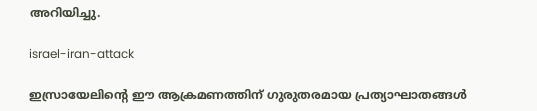അറിയിച്ചു.

israel-iran-attack

ഇസ്രായേലിന്റെ ഈ ആക്രമണത്തിന് ഗുരുതരമായ പ്രത്യാഘാതങ്ങള്‍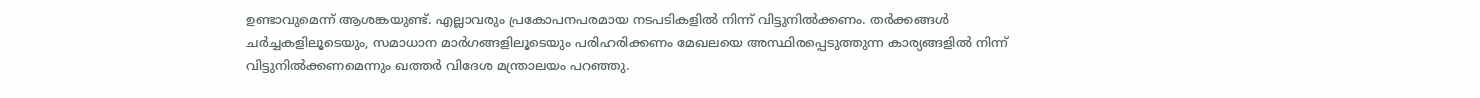ഉണ്ടാവുമെന്ന് ആശങ്കയുണ്ട്. എല്ലാവരും പ്രകോപനപരമായ നടപടികളില്‍ നിന്ന് വിട്ടുനില്‍ക്കണം. തര്‍ക്കങ്ങള്‍ ചര്‍ച്ചകളിലൂടെയും, സമാധാന മാര്‍ഗങ്ങളിലൂടെയും പരിഹരിക്കണം മേഖലയെ അസ്ഥിരപ്പെടുത്തുന്ന കാര്യങ്ങളില്‍ നിന്ന് വിട്ടുനില്‍ക്കണമെന്നും ഖത്തര്‍ വിദേശ മന്ത്രാലയം പറഞ്ഞു.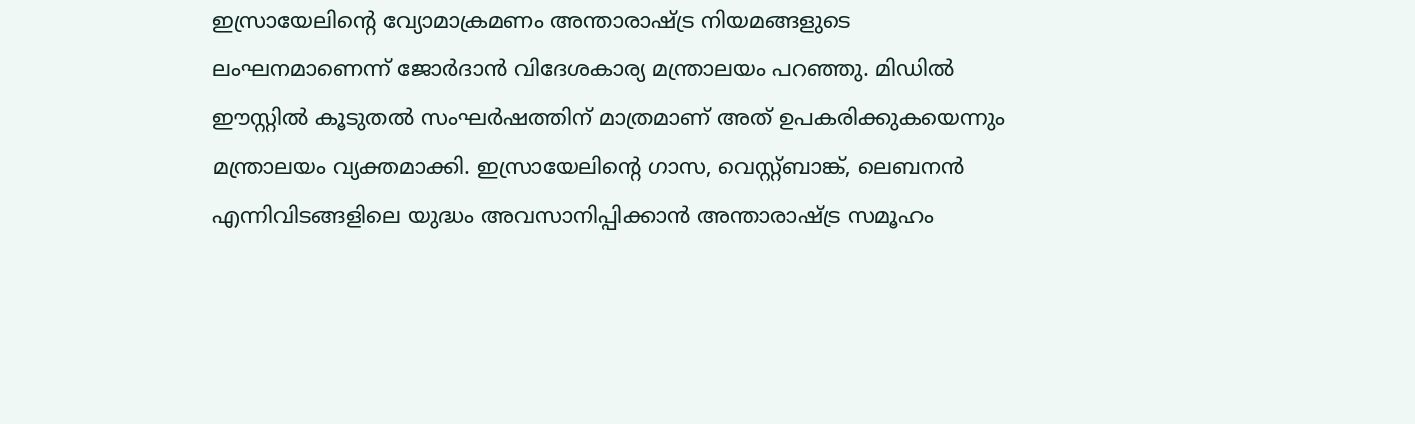ഇസ്രായേലിന്റെ വ്യോമാക്രമണം അന്താരാഷ്ട്ര നിയമങ്ങളുടെ ലംഘനമാണെന്ന് ജോര്‍ദാന്‍ വിദേശകാര്യ മന്ത്രാലയം പറഞ്ഞു. മിഡില്‍ ഈസ്റ്റില്‍ കൂടുതല്‍ സംഘര്‍ഷത്തിന് മാത്രമാണ് അത് ഉപകരിക്കുകയെന്നും മന്ത്രാലയം വ്യക്തമാക്കി. ഇസ്രായേലിന്റെ ഗാസ, വെസ്റ്റ്ബാങ്ക്, ലെബനന്‍ എന്നിവിടങ്ങളിലെ യുദ്ധം അവസാനിപ്പിക്കാന്‍ അന്താരാഷ്ട്ര സമൂഹം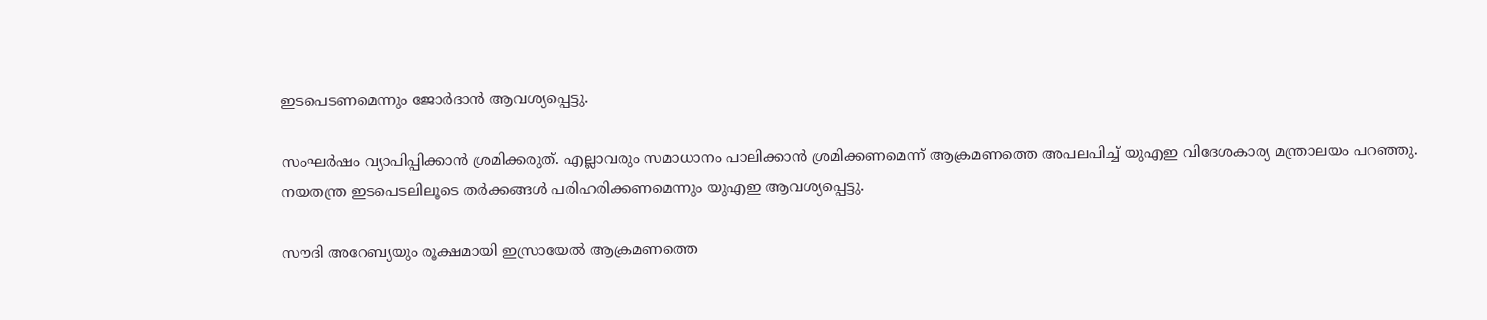ഇടപെടണമെന്നും ജോര്‍ദാന്‍ ആവശ്യപ്പെട്ടു.

സംഘര്‍ഷം വ്യാപിപ്പിക്കാന്‍ ശ്രമിക്കരുത്. എല്ലാവരും സമാധാനം പാലിക്കാന്‍ ശ്രമിക്കണമെന്ന് ആക്രമണത്തെ അപലപിച്ച് യുഎഇ വിദേശകാര്യ മന്ത്രാലയം പറഞ്ഞു. നയതന്ത്ര ഇടപെടലിലൂടെ തര്‍ക്കങ്ങള്‍ പരിഹരിക്കണമെന്നും യുഎഇ ആവശ്യപ്പെട്ടു.

സൗദി അറേബ്യയും രൂക്ഷമായി ഇസ്രായേല്‍ ആക്രമണത്തെ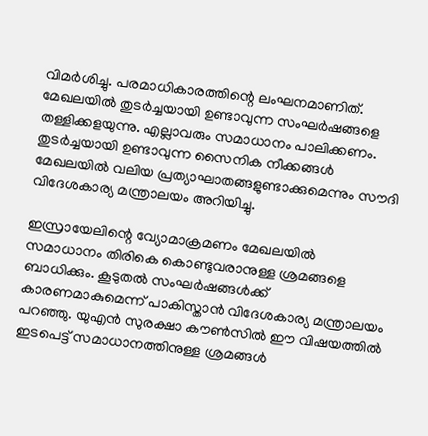വിമര്‍ശിച്ചു. പരമാധികാരത്തിന്റെ ലംഘനമാണിത്. മേഖലയില്‍ തുടര്‍ച്ചയായി ഉണ്ടാവുന്ന സംഘര്‍ഷങ്ങളെ തള്ളിക്കളയുന്നു. എല്ലാവരും സമാധാനം പാലിക്കണം. തുടര്‍ച്ചയായി ഉണ്ടാവുന്ന സൈനിക നീക്കങ്ങള്‍ മേഖലയില്‍ വലിയ പ്രത്യാഘാതങ്ങളുണ്ടാക്കുമെന്നും സൗദി വിദേശകാര്യ മന്ത്രാലയം അറിയിച്ചു.

ഇസ്രായേലിന്റെ വ്യോമാക്രമണം മേഖലയില്‍ സമാധാനം തിരികെ കൊണ്ടുവരാനുള്ള ശ്രമങ്ങളെ ബാധിക്കും. കൂടുതല്‍ സംഘര്‍ഷങ്ങള്‍ക്ക് കാരണമാകുമെന്ന് പാകിസ്താന്‍ വിദേശകാര്യ മന്ത്രാലയം പറഞ്ഞു. യുഎന്‍ സുരക്ഷാ കൗണ്‍സില്‍ ഈ വിഷയത്തില്‍ ഇടപെട്ട് സമാധാനത്തിനുള്ള ശ്രമങ്ങള്‍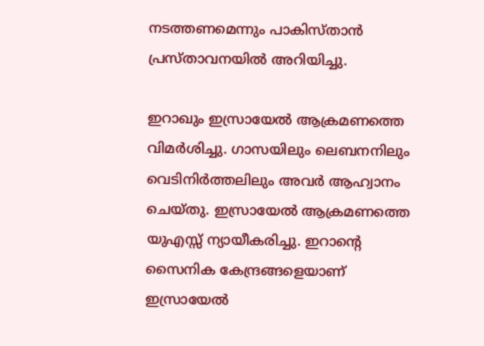നടത്തണമെന്നും പാകിസ്താന്‍ പ്രസ്താവനയില്‍ അറിയിച്ചു.

ഇറാഖും ഇസ്രായേല്‍ ആക്രമണത്തെ വിമര്‍ശിച്ചു. ഗാസയിലും ലെബനനിലും വെടിനിര്‍ത്തലിലും അവര്‍ ആഹ്വാനം ചെയ്തു. ഇസ്രായേല്‍ ആക്രമണത്തെ യുഎസ്സ് ന്യായീകരിച്ചു. ഇറാന്റെ സൈനിക കേന്ദ്രങ്ങളെയാണ് ഇസ്രായേല്‍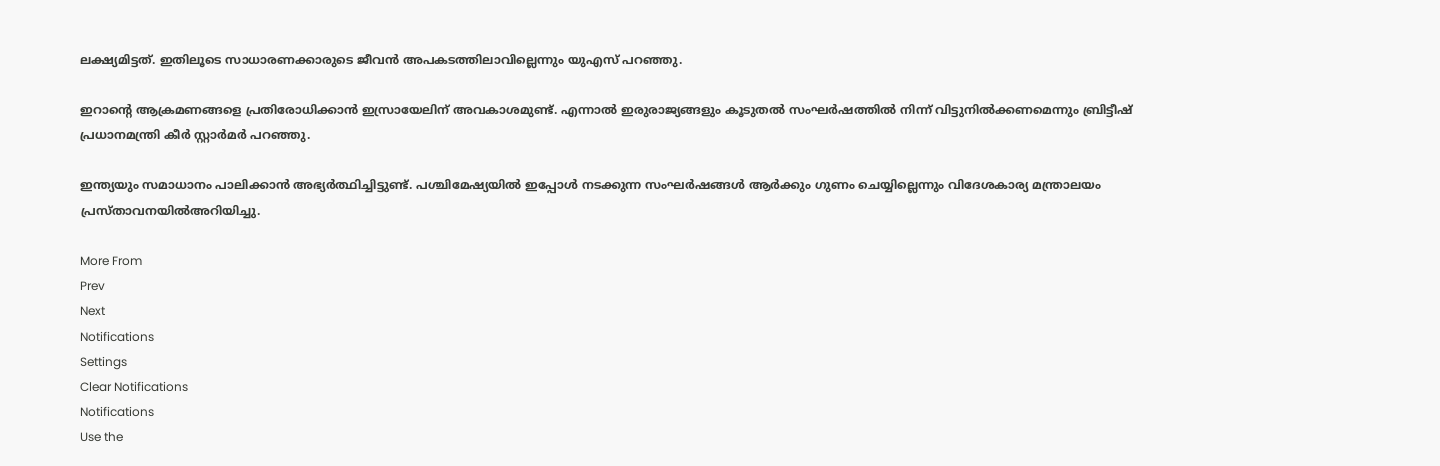ലക്ഷ്യമിട്ടത്. ഇതിലൂടെ സാധാരണക്കാരുടെ ജീവന്‍ അപകടത്തിലാവില്ലെന്നും യുഎസ് പറഞ്ഞു.

ഇറാന്റെ ആക്രമണങ്ങളെ പ്രതിരോധിക്കാന്‍ ഇസ്രായേലിന് അവകാശമുണ്ട്. എന്നാല്‍ ഇരുരാജ്യങ്ങളും കൂടുതല്‍ സംഘര്‍ഷത്തില്‍ നിന്ന് വിട്ടുനില്‍ക്കണമെന്നും ബ്രിട്ടീഷ് പ്രധാനമന്ത്രി കീര്‍ സ്റ്റാര്‍മര്‍ പറഞ്ഞു.

ഇന്ത്യയും സമാധാനം പാലിക്കാന്‍ അഭ്യര്‍ത്ഥിച്ചിട്ടുണ്ട്. പശ്ചിമേഷ്യയില്‍ ഇപ്പോള്‍ നടക്കുന്ന സംഘര്‍ഷങ്ങള്‍ ആര്‍ക്കും ഗുണം ചെയ്യില്ലെന്നും വിദേശകാര്യ മന്ത്രാലയം പ്രസ്താവനയില്‍അറിയിച്ചു.

More From
Prev
Next
Notifications
Settings
Clear Notifications
Notifications
Use the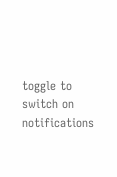toggle to switch on notifications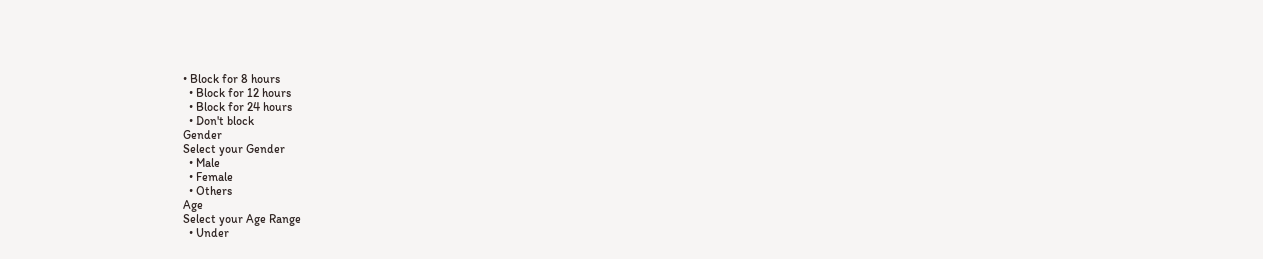• Block for 8 hours
  • Block for 12 hours
  • Block for 24 hours
  • Don't block
Gender
Select your Gender
  • Male
  • Female
  • Others
Age
Select your Age Range
  • Under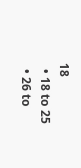18
  • 18 to 25
  • 26 to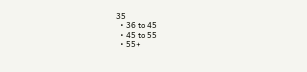35
  • 36 to 45
  • 45 to 55
  • 55+